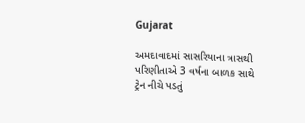Gujarat

અમદાવાદમાં સાસરિયાના ત્રાસથી પરિણીતાએ 3 વર્ષના બાળક સાથે ટ્રેન નીચે પડતું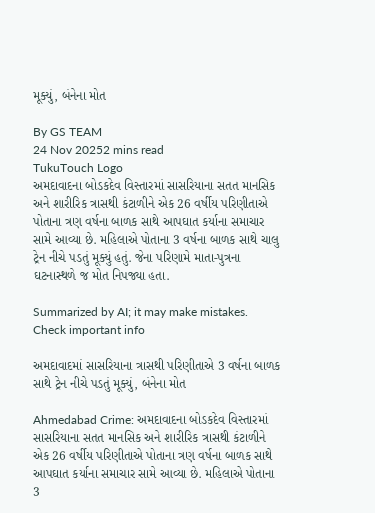મૂક્યું, બંનેના મોત

By GS TEAM
24 Nov 20252 mins read
TukuTouch Logo
અમદાવાદના બોડકદેવ વિસ્તારમાં સાસરિયાના સતત માનસિક અને શારીરિક ત્રાસથી કંટાળીને એક 26 વર્ષીય પરિણીતાએ પોતાના ત્રણ વર્ષના બાળક સાથે આપઘાત કર્યાના સમાચાર સામે આવ્યા છે. મહિલાએ પોતાના 3 વર્ષના બાળક સાથે ચાલુ ટ્રેન નીચે પડતું મૂક્યું હતું. જેના પરિણામે માતા-પુત્રના ઘટનાસ્થળે જ મોત નિપજ્યા હતા.

Summarized by AI; it may make mistakes. Check important info

અમદાવાદમાં સાસરિયાના ત્રાસથી પરિણીતાએ 3 વર્ષના બાળક સાથે ટ્રેન નીચે પડતું મૂક્યું, બંનેના મોત

Ahmedabad Crime: અમદાવાદના બોડકદેવ વિસ્તારમાં સાસરિયાના સતત માનસિક અને શારીરિક ત્રાસથી કંટાળીને એક 26 વર્ષીય પરિણીતાએ પોતાના ત્રણ વર્ષના બાળક સાથે આપઘાત કર્યાના સમાચાર સામે આવ્યા છે. મહિલાએ પોતાના 3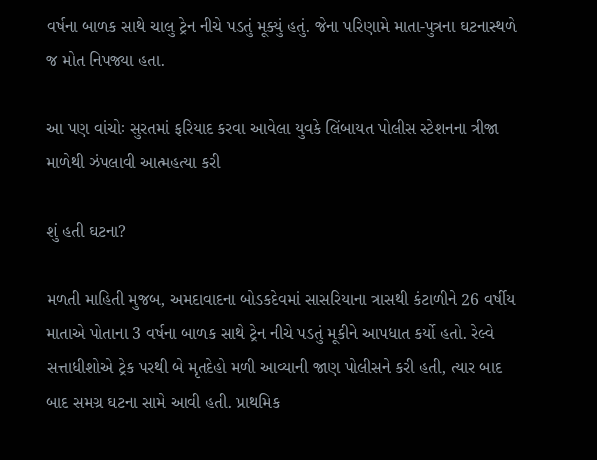વર્ષના બાળક સાથે ચાલુ ટ્રેન નીચે પડતું મૂક્યું હતું. જેના પરિણામે માતા-પુત્રના ઘટનાસ્થળે જ મોત નિપજ્યા હતા.

આ પણ વાંચોઃ સુરતમાં ફરિયાદ કરવા આવેલા યુવકે લિંબાયત પોલીસ સ્ટેશનના ત્રીજા માળેથી ઝંપલાવી આત્મહત્યા કરી

શું હતી ઘટના?

મળતી માહિતી મુજબ, અમદાવાદના બોડકદેવમાં સાસરિયાના ત્રાસથી કંટાળીને 26 વર્ષીય માતાએ પોતાના 3 વર્ષના બાળક સાથે ટ્રેન નીચે પડતું મૂકીને આપધાત કર્યો હતો. રેલ્વે સત્તાધીશોએ ટ્રેક પરથી બે મૃતદેહો મળી આવ્યાની જાણ પોલીસને કરી હતી, ત્યાર બાદ બાદ સમગ્ર ઘટના સામે આવી હતી. પ્રાથમિક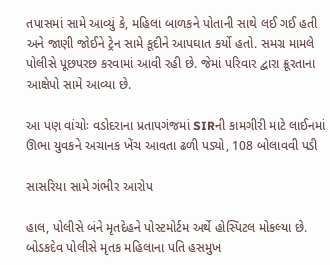તપાસમાં સામે આવ્યું કે, મહિલા બાળકને પોતાની સાથે લઈ ગઈ હતી અને જાણી જોઈને ટ્રેન સામે કૂદીને આપઘાત કર્યો હતો. સમગ્ર મામલે પોલીસે પૂછપરછ કરવામાં આવી રહી છે. જેમાં પરિવાર દ્વારા ક્રૂરતાના આક્ષેપો સામે આવ્યા છે.

આ પણ વાંચોઃ વડોદરાના પ્રતાપગંજમાં SIRની કામગીરી માટે લાઈનમાં ઊભા યુવકને અચાનક ખેંચ આવતા ઢળી પડ્યો, 108 બોલાવવી પડી

સાસરિયા સામે ગંભીર આરોપ

હાલ, પોલીસે બંને મૃતદેહને પોસ્ટમોર્ટમ અર્થે હોસ્પિટલ મોકલ્યા છે. બોડકદેવ પોલીસે મૃતક મહિલાના પતિ હસમુખ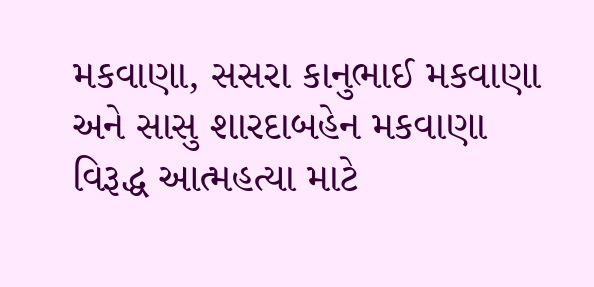મકવાણા, સસરા કાનુભાઈ મકવાણા અને સાસુ શારદાબહેન મકવાણા વિરૂદ્ધ આત્મહત્યા માટે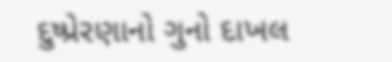દુષ્પ્રેરણાનો ગુનો દાખલ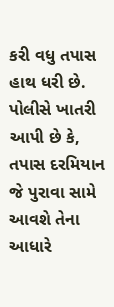કરી વધુ તપાસ હાથ ધરી છે. પોલીસે ખાતરી આપી છે કે, તપાસ દરમિયાન જે પુરાવા સામે આવશે તેના આધારે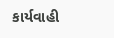કાર્યવાહી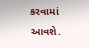કરવામાં આવશે.